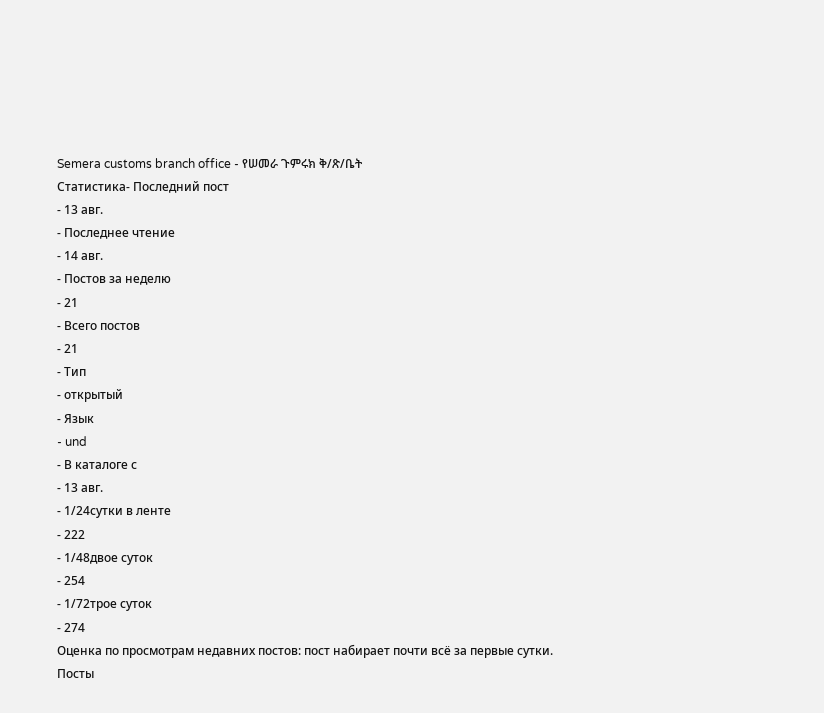Semera customs branch office - የሠመራ ጉምሩክ ቅ/ጽ/ቤት
Статистика- Последний пост
- 13 авг.
- Последнее чтение
- 14 авг.
- Постов за неделю
- 21
- Всего постов
- 21
- Тип
- открытый
- Язык
- und
- В каталоге с
- 13 авг.
- 1/24сутки в ленте
- 222
- 1/48двое суток
- 254
- 1/72трое суток
- 274
Оценка по просмотрам недавних постов: пост набирает почти всё за первые сутки.
Посты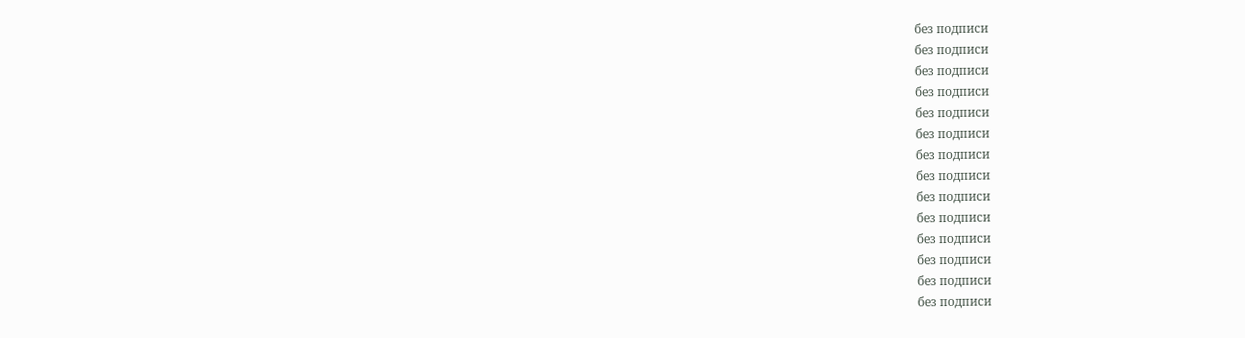без подписи
без подписи
без подписи
без подписи
без подписи
без подписи
без подписи
без подписи
без подписи
без подписи
без подписи
без подписи
без подписи
без подписи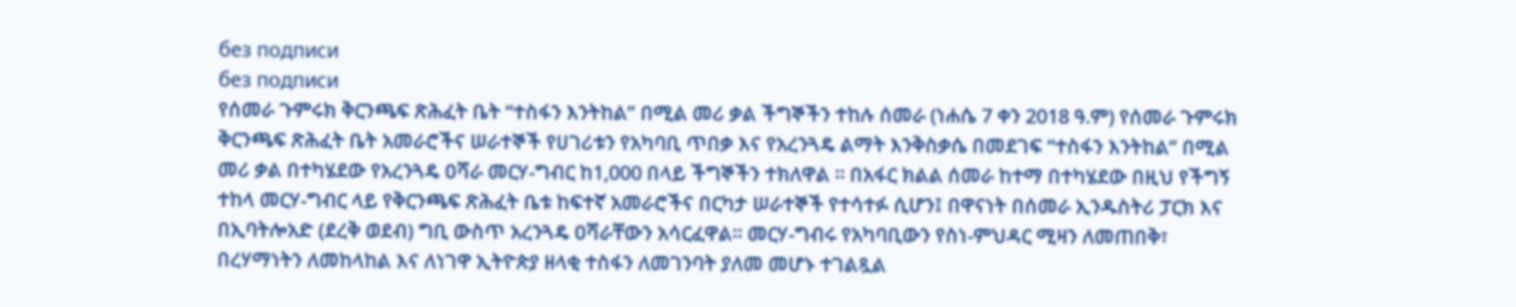без подписи
без подписи
የሰመራ ጉምሩክ ቅርንጫፍ ጽሕፈት ቤት “ተስፋን እንትከል” በሚል መሪ ቃል ችግኞችን ተከሉ ሰመራ (ነሐሴ 7 ቀን 2018 ዓ.ም) የሰመራ ጉምሩክ ቅርንጫፍ ጽሕፈት ቤት አመራሮችና ሠራተኞች የሀገሪቱን የአካባቢ ጥበቃ እና የአረንጓዴ ልማት እንቅስቃሴ በመደገፍ “ተስፋን እንትከል” በሚል መሪ ቃል በተካሄደው የአረንጓዴ ዐሻራ መርሃ-ግብር ከ1,000 በላይ ችግኞችን ተክለዋል ። በአፋር ክልል ሰመራ ከተማ በተካሄደው በዚህ የችግኝ ተከላ መርሃ-ግብር ላይ የቅርንጫፍ ጽሕፈት ቤቱ ከፍተኛ አመራሮችና በርካታ ሠራተኞች የተሳተፉ ሲሆን፤ በዋናነት በሰመራ ኢንዱስትሪ ፓርክ እና በኢባትሎአድ (ደረቅ ወደብ) ግቢ ውስጥ አረንጓዴ ዐሻራቸውን አሳርፈዋል። መርሃ-ግብሩ የአካባቢውን የስነ-ምህዳር ሚዛን ለመጠበቅ፣ በረሃማነትን ለመከላከል እና ለነገዋ ኢትዮጵያ ዘላቂ ተስፋን ለመገንባት ያለመ መሆኑ ተገልጿል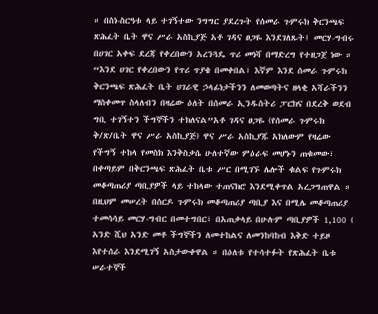። በስነ-ስርዓቱ ላይ ተገኝተው ንግግር ያደረጉት የሰመራ ጉምሩክ ቅርንጫፍ ጽሕፈት ቤት ዋና ሥራ አስኪያጅ አቶ ገዳና ፀጋዬ እንደገለጹት፤ መርሃ-ግብሩ በሀገር አቀፍ ደረጃ የቀረበውን አረንጓዴ ጥሪ መነሻ በማድረግ የተዘጋጀ ነው ። “እንደ ሀገር የቀረበውን የጥሪ ጥያቄ በመቀበል፣ እኛም እንደ ሰመራ ጉምሩክ ቅርንጫፍ ጽሕፈት ቤት ሀገራዊ ኃላፊነታችንን ለመወጣትና ዘላቂ አሻራችንን ማስቀመጥ ስላለብን በዛሬው ዕለት በሰመራ ኢንዱስትሪ ፓርክና በደረቅ ወደብ ግቢ ተገኝተን ችግኞችን ተክለናል”አቶ ገዳና ፀጋዬ (የሰመራ ጉምሩክ ቅ/ጽ/ቤት ዋና ሥራ አስኪያጅ) ዋና ሥራ አስኪያጁ አክለውም የዛሬው የችግኝ ተከላ የመስክ እንቅስቃሴ ሁለተኛው ምዕራፍ መሆኑን ጠቁመው፣ በቀጣይም በቅርንጫፍ ጽሕፈት ቤቱ ሥር በሚገኙ ሌሎች ቁልፍ የጉምሩክ መቆጣጠሪያ ጣቢያዎች ላይ ተከላው ተጠናክሮ እንደሚቀጥል አረጋግጠዋል ። በዚህም መሠረት በሰርዶ ጉምሩክ መቆጣጠሪያ ጣቢያ እና በሚሌ መቆጣጠሪያ ተመሳሳይ መርሃ-ግብር በመተግበር፣ በአጠቃላይ በሁሉም ጣቢያዎች 1,100 ( አንድ ሺህ አንድ መቶ ችግኞችን ለመተከልና ለመንከባከብ እቅድ ተይዞ እየተሰራ እንደሚገኝ አስታውቀዋል ። በዕለቱ የተሳተፉት የጽሕፈት ቤቱ ሠራተኞች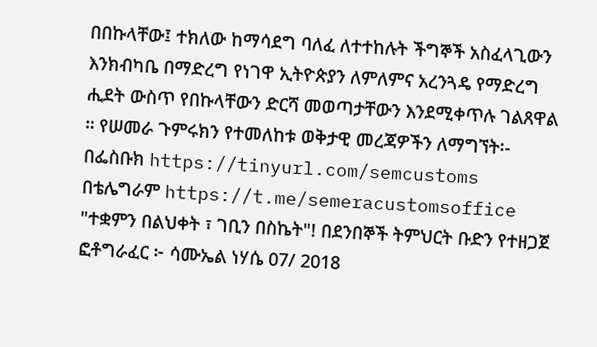በበኩላቸው፤ ተክለው ከማሳደግ ባለፈ ለተተከሉት ችግኞች አስፈላጊውን እንክብካቤ በማድረግ የነገዋ ኢትዮጵያን ለምለምና አረንጓዴ የማድረግ ሒደት ውስጥ የበኩላቸውን ድርሻ መወጣታቸውን እንደሚቀጥሉ ገልጸዋል ። የሠመራ ጉምሩክን የተመለከቱ ወቅታዊ መረጃዎችን ለማግኘት፡- በፌስቡክ https://tinyurl.com/semcustoms በቴሌግራም https://t.me/semeracustomsoffice "ተቋምን በልህቀት ፣ ገቢን በስኬት"! በደንበኞች ትምህርት ቡድን የተዘጋጀ ፎቶግራፈር ፦ ሳሙኤል ነሃሴ 07/ 2018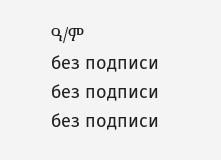ዓ/ም
без подписи
без подписи
без подписи